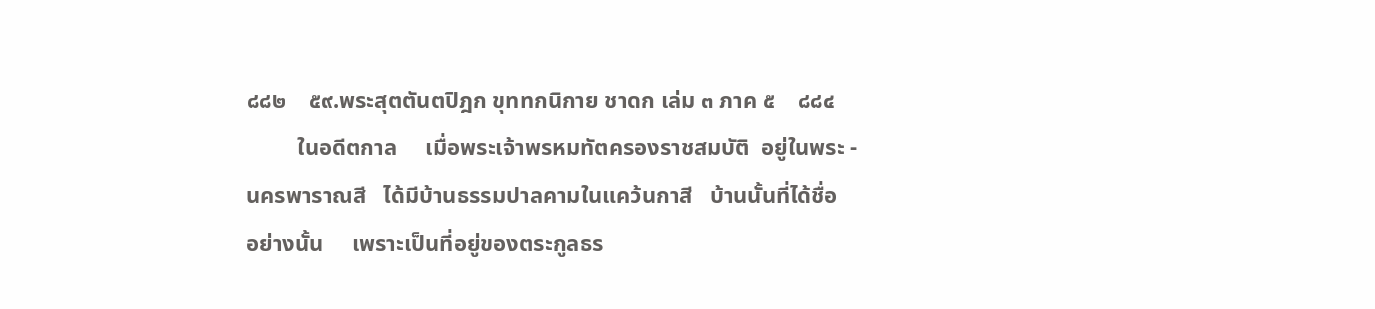๘๘๒    ๕๙.พระสุตตันตปิฎก ขุททกนิกาย ชาดก เล่ม ๓ ภาค ๕    ๘๘๔
         ในอดีตกาล     เมื่อพระเจ้าพรหมทัตครองราชสมบัติ  อยู่ในพระ -
นครพาราณสี   ได้มีบ้านธรรมปาลคามในแคว้นกาสี   บ้านนั้นที่ได้ชื่อ
อย่างนั้น     เพราะเป็นที่อยู่ของตระกูลธร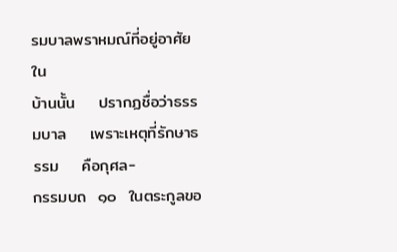รมบาลพราหมณ์ที่อยู่อาศัยใน
บ้านนั้น    ปรากฏชื่อว่าธรรมบาล    เพราะเหตุที่รักษาธรรม    คือกุศล-
กรรมบถ  ๑๐  ในตระกูลขอ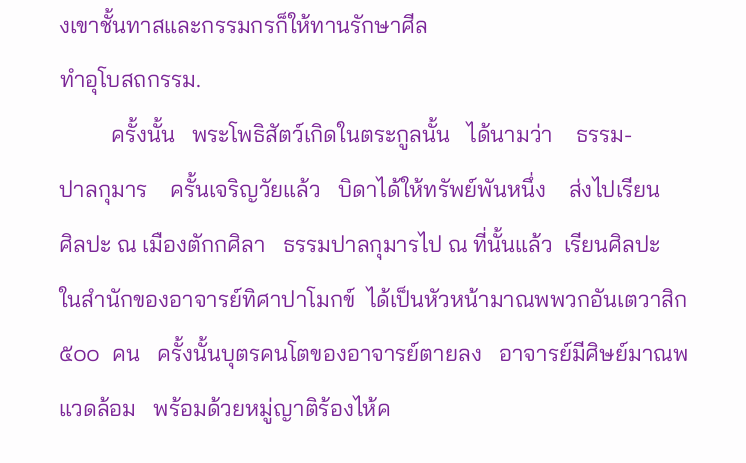งเขาชั้นทาสและกรรมกรก็ให้ทานรักษาศีล
ทำอุโบสถกรรม.
         ครั้งนั้น   พระโพธิสัตว์เกิดในตระกูลนั้น   ได้นามว่า    ธรรม-
ปาลกุมาร    ครั้นเจริญวัยแล้ว   บิดาได้ให้ทรัพย์พันหนึ่ง    ส่งไปเรียน
ศิลปะ ณ เมืองตักกศิลา   ธรรมปาลกุมารไป ณ ที่นั้นแล้ว  เรียนศิลปะ
ในสำนักของอาจารย์ทิศาปาโมกข์  ได้เป็นหัวหน้ามาณพพวกอันเตวาสิก
๕๐๐  คน   ครั้งนั้นบุตรคนโตของอาจารย์ตายลง   อาจารย์มีศิษย์มาณพ
แวดล้อม   พร้อมด้วยหมู่ญาติร้องไห้ค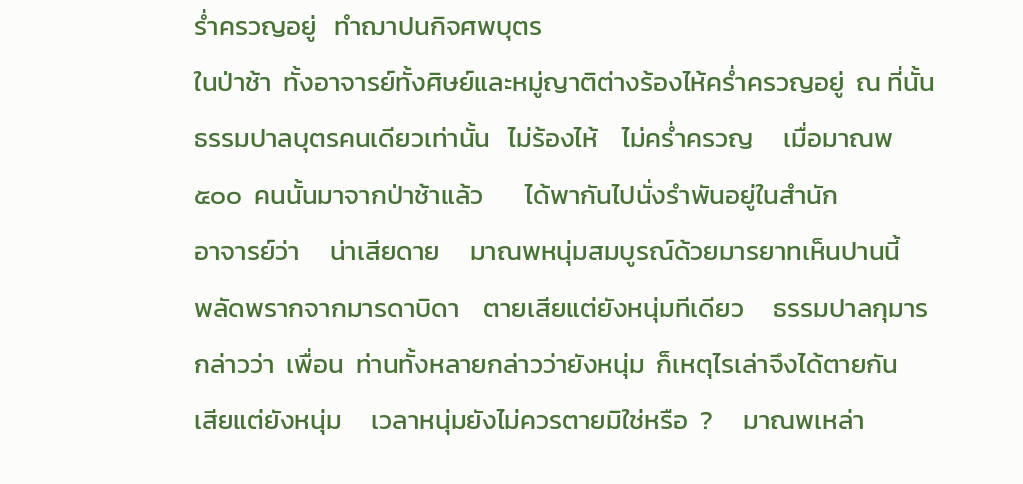ร่ำครวญอยู่   ทำฌาปนกิจศพบุตร
ในป่าช้า  ทั้งอาจารย์ทั้งศิษย์และหมู่ญาติต่างร้องไห้คร่ำครวญอยู่  ณ ที่นั้น
ธรรมปาลบุตรคนเดียวเท่านั้น   ไม่ร้องไห้    ไม่คร่ำครวญ     เมื่อมาณพ
๕๐๐  คนนั้นมาจากป่าช้าแล้ว       ได้พากันไปนั่งรำพันอยู่ในสำนัก
อาจารย์ว่า     น่าเสียดาย     มาณพหนุ่มสมบูรณ์ด้วยมารยาทเห็นปานนี้
พลัดพรากจากมารดาบิดา    ตายเสียแต่ยังหนุ่มทีเดียว     ธรรมปาลกุมาร
กล่าวว่า  เพื่อน  ท่านทั้งหลายกล่าวว่ายังหนุ่ม  ก็เหตุไรเล่าจึงได้ตายกัน
เสียแต่ยังหนุ่ม     เวลาหนุ่มยังไม่ควรตายมิใช่หรือ  ?     มาณพเหล่า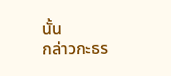นั้น
กล่าวกะธร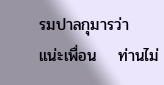รมปาลกุมารว่า    แน่ะเพื่อน    ท่านไม่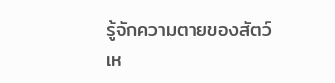รู้จักความตายของสัตว์
เห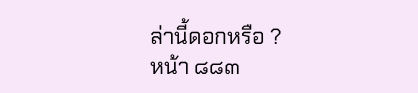ล่านี้ดอกหรือ ?
หน้า ๘๘๓